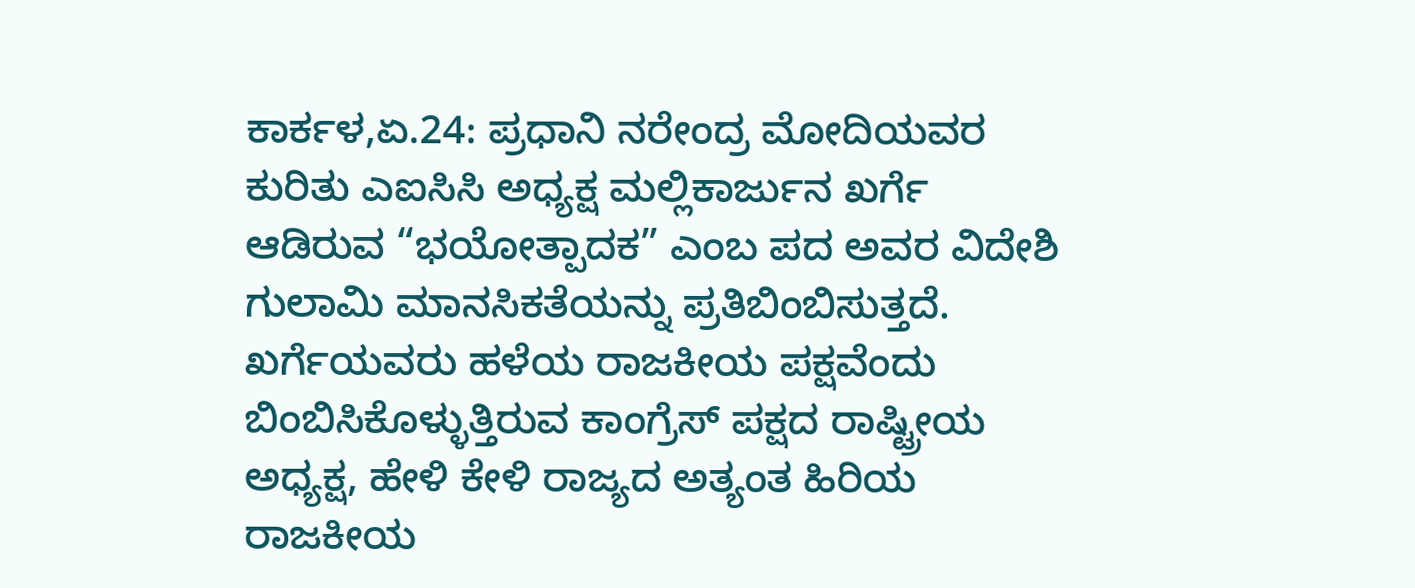ಕಾರ್ಕಳ,ಏ.24: ಪ್ರಧಾನಿ ನರೇಂದ್ರ ಮೋದಿಯವರ ಕುರಿತು ಎಐಸಿಸಿ ಅಧ್ಯಕ್ಷ ಮಲ್ಲಿಕಾರ್ಜುನ ಖರ್ಗೆ ಆಡಿರುವ “ಭಯೋತ್ಪಾದಕ” ಎಂಬ ಪದ ಅವರ ವಿದೇಶಿ ಗುಲಾಮಿ ಮಾನಸಿಕತೆಯನ್ನು ಪ್ರತಿಬಿಂಬಿಸುತ್ತದೆ. ಖರ್ಗೆಯವರು ಹಳೆಯ ರಾಜಕೀಯ ಪಕ್ಷವೆಂದು ಬಿಂಬಿಸಿಕೊಳ್ಳುತ್ತಿರುವ ಕಾಂಗ್ರೆಸ್ ಪಕ್ಷದ ರಾಷ್ಟ್ರೀಯ ಅಧ್ಯಕ್ಷ, ಹೇಳಿ ಕೇಳಿ ರಾಜ್ಯದ ಅತ್ಯಂತ ಹಿರಿಯ ರಾಜಕೀಯ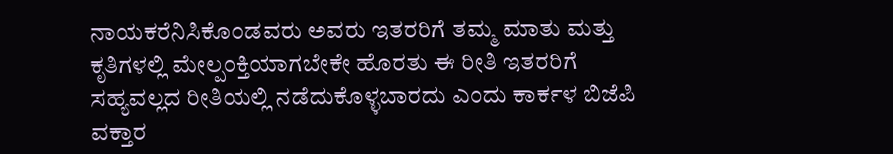ನಾಯಕರೆನಿಸಿಕೊಂಡವರು ಅವರು ಇತರರಿಗೆ ತಮ್ಮ ಮಾತು ಮತ್ತು ಕೃತಿಗಳಲ್ಲಿ ಮೇಲ್ಪಂಕ್ತಿಯಾಗಬೇಕೇ ಹೊರತು ಈ ರೀತಿ ಇತರರಿಗೆ ಸಹ್ಯವಲ್ಲದ ರೀತಿಯಲ್ಲಿ ನಡೆದುಕೊಳ್ಳಬಾರದು ಎಂದು ಕಾರ್ಕಳ ಬಿಜೆಪಿ ವಕ್ತಾರ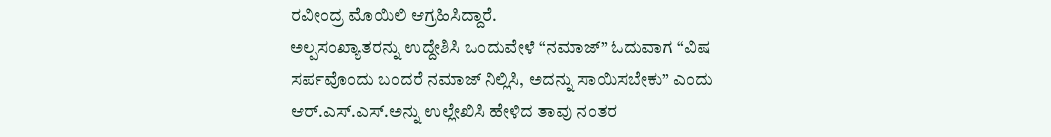ರವೀಂದ್ರ ಮೊಯಿಲಿ ಆಗ್ರಹಿಸಿದ್ದಾರೆ.
ಅಲ್ಪಸಂಖ್ಯಾತರನ್ನು ಉದ್ದೇಶಿಸಿ ಒಂದುವೇಳೆ “ನಮಾಜ್” ಓದುವಾಗ “ವಿಷ ಸರ್ಪವೊಂದು ಬಂದರೆ ನಮಾಜ್ ನಿಲ್ಲಿಸಿ, ಅದನ್ನು ಸಾಯಿಸಬೇಕು” ಎಂದು ಆರ್.ಎಸ್.ಎಸ್.ಅನ್ನು ಉಲ್ಲೇಖಿಸಿ ಹೇಳಿದ ತಾವು ನಂತರ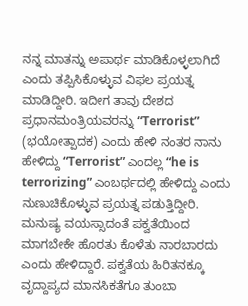ನನ್ನ ಮಾತನ್ನು ಅಪಾರ್ಥ ಮಾಡಿಕೊಳ್ಳಲಾಗಿದೆ ಎಂದು ತಪ್ಪಿಸಿಕೊಳ್ಳುವ ವಿಫಲ ಪ್ರಯತ್ನ ಮಾಡಿದ್ದೀರಿ. ಇದೀಗ ತಾವು ದೇಶದ ಪ್ರಧಾನಮಂತ್ರಿಯವರನ್ನು “Terrorist” (ಭಯೋತ್ಪಾದಕ) ಎಂದು ಹೇಳಿ ನಂತರ ನಾನು ಹೇಳಿದ್ದು “Terrorist” ಎಂದಲ್ಲ “he is terrorizing” ಎಂಬರ್ಥದಲ್ಲಿ ಹೇಳಿದ್ದು ಎಂದು ನುಣುಚಿಕೊಳ್ಳುವ ಪ್ರಯತ್ನ ಪಡುತ್ತಿದ್ದೀರಿ. ಮನುಷ್ಯ ವಯಸ್ಸಾದಂತೆ ಪಕ್ವತೆಯಿಂದ ಮಾಗಬೇಕೇ ಹೊರತು ಕೊಳೆತು ನಾರಬಾರದು ಎಂದು ಹೇಳಿದ್ದಾರೆ. ಪಕ್ವತೆಯ ಹಿರಿತನಕ್ಕೂ ವೃದ್ದಾಪ್ಯದ ಮಾನಸಿಕತೆಗೂ ತುಂಬಾ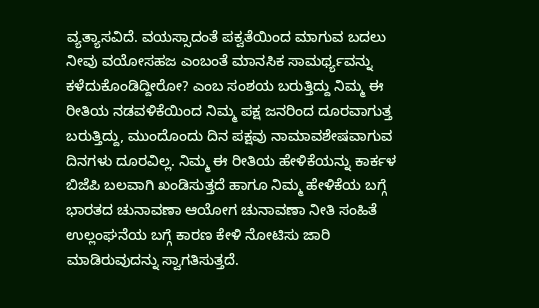ವ್ಯತ್ಯಾಸವಿದೆ. ವಯಸ್ಸಾದಂತೆ ಪಕ್ವತೆಯಿಂದ ಮಾಗುವ ಬದಲು ನೀವು ವಯೋಸಹಜ ಎಂಬಂತೆ ಮಾನಸಿಕ ಸಾಮರ್ಥ್ಯವನ್ನು ಕಳೆದುಕೊಂಡಿದ್ದೀರೋ? ಎಂಬ ಸಂಶಯ ಬರುತ್ತಿದ್ದು ನಿಮ್ಮ ಈ ರೀತಿಯ ನಡವಳಿಕೆಯಿಂದ ನಿಮ್ಮ ಪಕ್ಷ ಜನರಿಂದ ದೂರವಾಗುತ್ತ ಬರುತ್ತಿದ್ದು, ಮುಂದೊಂದು ದಿನ ಪಕ್ಷವು ನಾಮಾವಶೇಷವಾಗುವ ದಿನಗಳು ದೂರವಿಲ್ಲ. ನಿಮ್ಮ ಈ ರೀತಿಯ ಹೇಳಿಕೆಯನ್ನು ಕಾರ್ಕಳ ಬಿಜೆಪಿ ಬಲವಾಗಿ ಖಂಡಿಸುತ್ತದೆ ಹಾಗೂ ನಿಮ್ಮ ಹೇಳಿಕೆಯ ಬಗ್ಗೆ ಭಾರತದ ಚುನಾವಣಾ ಆಯೋಗ ಚುನಾವಣಾ ನೀತಿ ಸಂಹಿತೆ ಉಲ್ಲಂಘನೆಯ ಬಗ್ಗೆ ಕಾರಣ ಕೇಳಿ ನೋಟಿಸು ಜಾರಿ ಮಾಡಿರುವುದನ್ನು ಸ್ವಾಗತಿಸುತ್ತದೆ.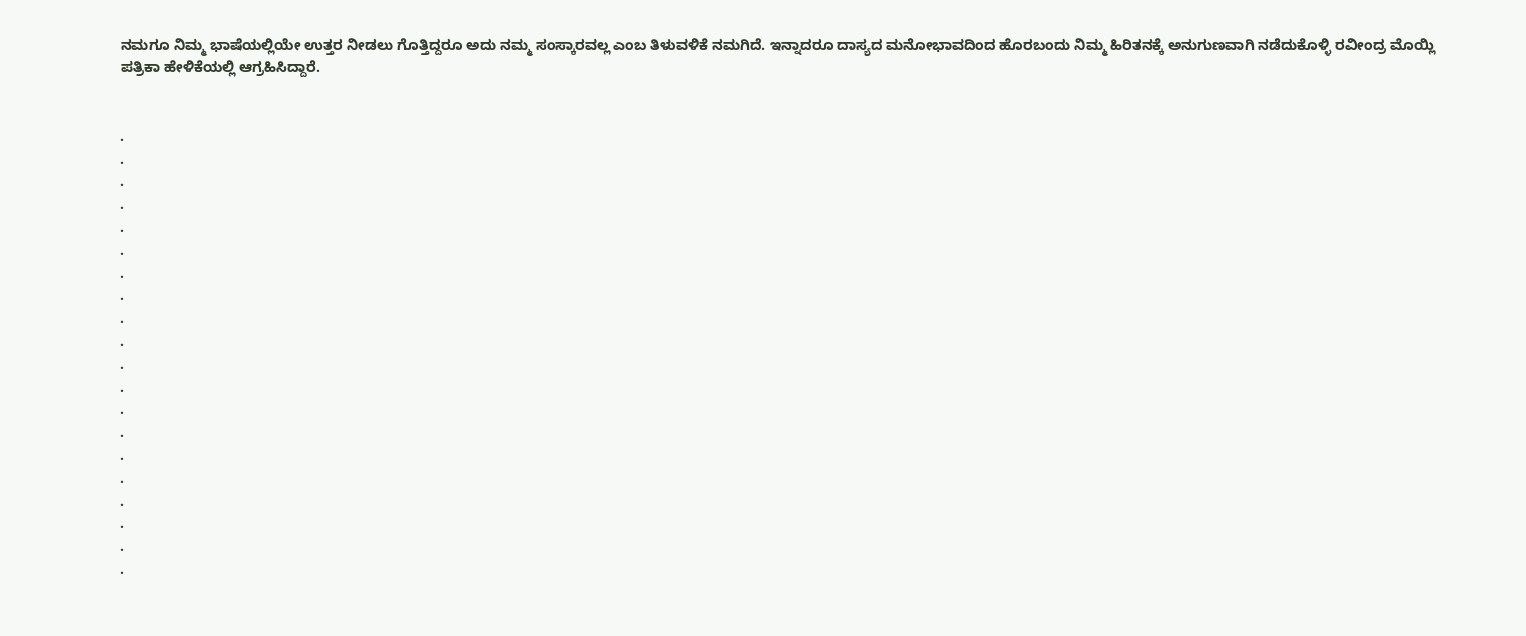ನಮಗೂ ನಿಮ್ಮ ಭಾಷೆಯಲ್ಲಿಯೇ ಉತ್ತರ ನೀಡಲು ಗೊತ್ತಿದ್ದರೂ ಅದು ನಮ್ಮ ಸಂಸ್ಕಾರವಲ್ಲ ಎಂಬ ತಿಳುವಳಿಕೆ ನಮಗಿದೆ. ಇನ್ನಾದರೂ ದಾಸ್ಯದ ಮನೋಭಾವದಿಂದ ಹೊರಬಂದು ನಿಮ್ಮ ಹಿರಿತನಕ್ಕೆ ಅನುಗುಣವಾಗಿ ನಡೆದುಕೊಳ್ಳಿ ರವೀಂದ್ರ ಮೊಯ್ಲಿ ಪತ್ರಿಕಾ ಹೇಳಿಕೆಯಲ್ಲಿ ಆಗ್ರಹಿಸಿದ್ದಾರೆ.


.
.
.
.
.
.
.
.
.
.
.
.
.
.
.
.
.
.
.
.